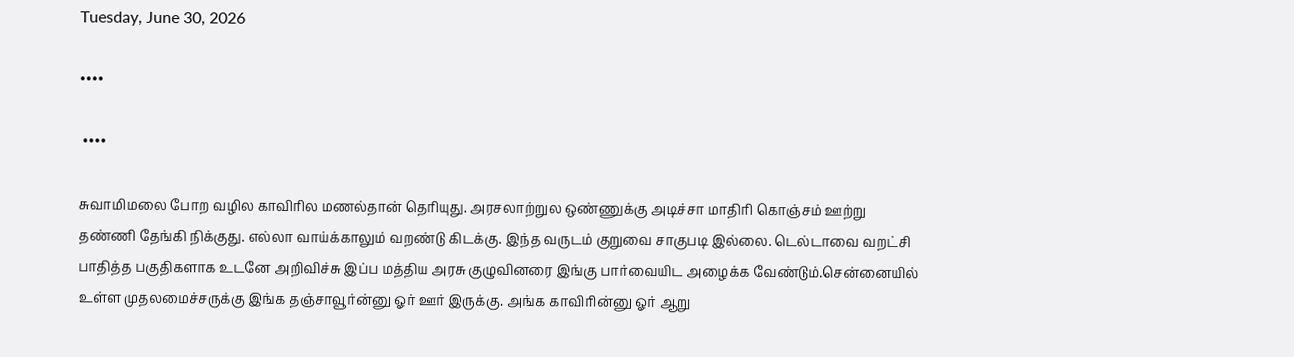Tuesday, June 30, 2026

••••

 ••••

சுவாமிமலை போற வழில காவிரில மணல்தான் தெரியுது. அரசலாற்றுல ஒண்ணுக்கு அடிச்சா மாதிரி கொஞ்சம் ஊற்று தண்ணி தேங்கி நிக்குது. எல்லா வாய்க்காலும் வறண்டு கிடக்கு. இந்த வருடம் குறுவை சாகுபடி இல்லை. டெல்டாவை வறட்சி பாதித்த பகுதிகளாக உடனே அறிவிச்சு இப்ப மத்திய அரசு குழுவினரை இங்கு பார்வையிட அழைக்க வேண்டும்.சென்னையில் உள்ள முதலமைச்சருக்கு இங்க தஞ்சாவூர்ன்னு ஓர் ஊர் இருக்கு. அங்க காவிரின்னு ஓர் ஆறு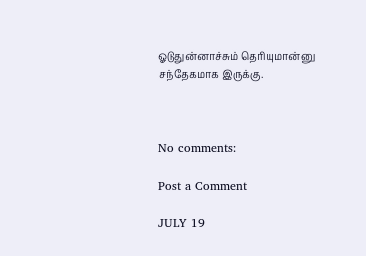ஓடுதுன்னாச்சும் தெரியுமான்னு சந்தேகமாக இருக்கு.



No comments:

Post a Comment

JULY 19